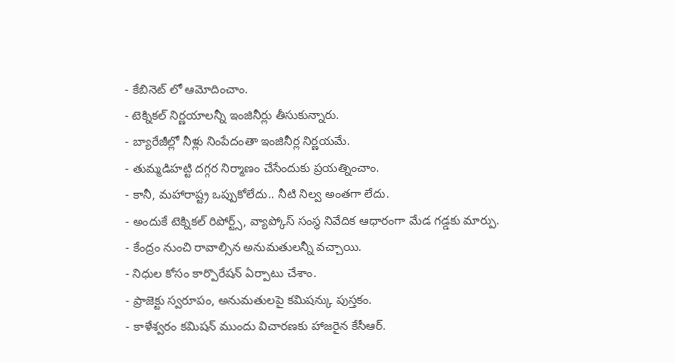- కేబినెట్ లో ఆమోదించాం.
- టెక్నికల్ నిర్ణయాలన్నీ ఇంజినీర్లు తీసుకున్నారు.
- బ్యారేజీల్లో నీళ్లు నింపేదంతా ఇంజినీర్ల నిర్ణయమే.
- తుమ్మడిహట్టి దగ్గర నిర్మాణం చేసేందుకు ప్రయత్నించాం.
- కానీ, మహారాష్ట్ర ఒప్పుకోలేదు.. నీటి నిల్వ అంతగా లేదు.
- అందుకే టెక్నికల్ రిపోర్ట్స్, వ్యాప్కోస్ సంస్థ నివేదిక ఆధారంగా మేడ గడ్డకు మార్పు.
- కేంద్రం నుంచి రావాల్సిన అనుమతులన్నీ వచ్చాయి.
- నిధుల కోసం కార్పొరేషన్ ఏర్పాటు చేశాం.
- ప్రాజెక్టు స్వరూపం, అనుమతులపై కమిషన్కు పుస్తకం.
- కాళేశ్వరం కమిషన్ ముందు విచారణకు హాజరైన కేసీఆర్.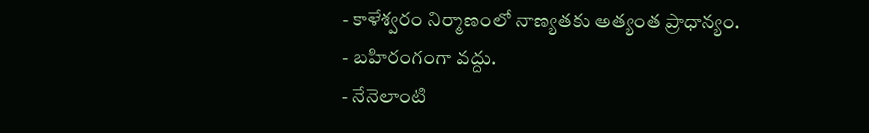- కాళేశ్వరం నిర్మాణంలో నాణ్యతకు అత్యంత ప్రాధాన్యం.
- బహిరంగంగా వద్దు.
- నేనెలాంటి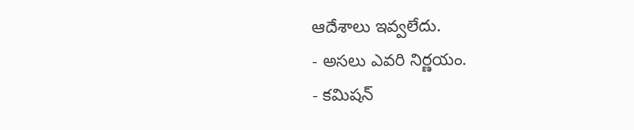ఆదేశాలు ఇవ్వలేదు.
- అసలు ఎవరి నిర్ణయం.
- కమిషన్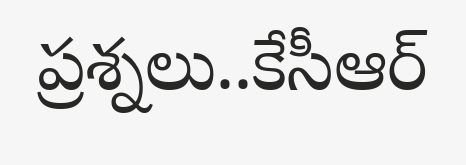ప్రశ్నలు..కేసీఆర్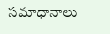సమాధానాలు